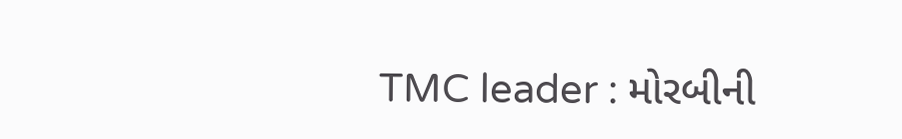TMC leader : મોરબીની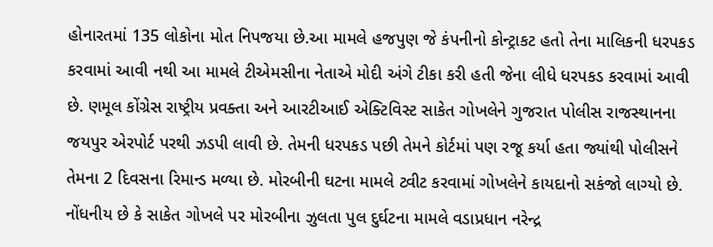હોનારતમાં 135 લોકોના મોત નિપજયા છે.આ મામલે હજપુણ જે કંપનીનો કોન્ટ્રાકટ હતો તેના માલિકની ધરપકડ કરવામાં આવી નથી આ મામલે ટીએમસીના નેતાએ મોદી અંગે ટીકા કરી હતી જેના લીધે ધરપકડ કરવામાં આવી છે. ણમૂલ કોંગ્રેસ રાષ્ટ્રીય પ્રવક્તા અને આરટીઆઈ એક્ટિવિસ્ટ સાકેત ગોખલેને ગુજરાત પોલીસ રાજસ્થાનના જયપુર એરપોર્ટ પરથી ઝડપી લાવી છે. તેમની ધરપકડ પછી તેમને કોર્ટમાં પણ રજૂ કર્યા હતા જ્યાંથી પોલીસને તેમના 2 દિવસના રિમાન્ડ મળ્યા છે. મોરબીની ઘટના મામલે ટ્વીટ કરવામાં ગોખલેને કાયદાનો સકંજો લાગ્યો છે.
નોંધનીય છે કે સાકેત ગોખલે પર મોરબીના ઝુલતા પુલ દુર્ઘટના મામલે વડાપ્રધાન નરેન્દ્ર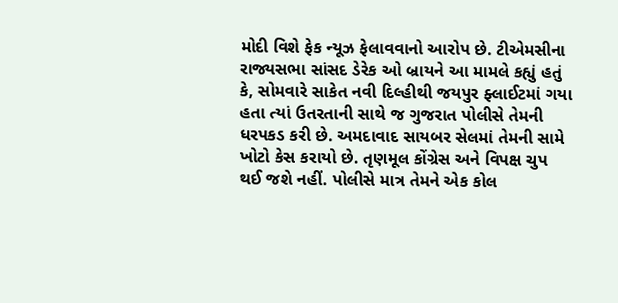મોદી વિશે ફેક ન્યૂઝ ફેલાવવાનો આરોપ છે. ટીએમસીના રાજ્યસભા સાંસદ ડેરેક ઓ બ્રાયને આ મામલે કહ્યું હતું કે, સોમવારે સાકેત નવી દિલ્હીથી જયપુર ફ્લાઈટમાં ગયા હતા ત્યાં ઉતરતાની સાથે જ ગુજરાત પોલીસે તેમની ધરપકડ કરી છે. અમદાવાદ સાયબર સેલમાં તેમની સામે ખોટો કેસ કરાયો છે. તૃણમૂલ કોંગ્રેસ અને વિપક્ષ ચુપ થઈ જશે નહીં. પોલીસે માત્ર તેમને એક કોલ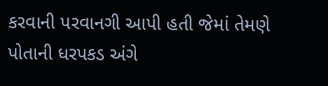કરવાની પરવાનગી આપી હતી જેમાં તેમણે પોતાની ધરપકડ અંગે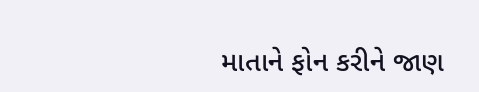માતાને ફોન કરીને જાણ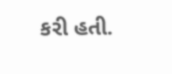કરી હતી.